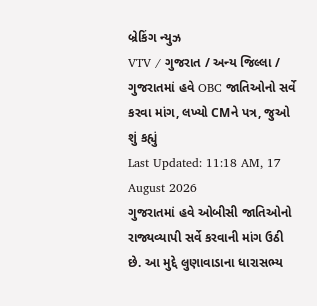બ્રેકિંગ ન્યુઝ
VTV / ગુજરાત / અન્ય જિલ્લા / ગુજરાતમાં હવે OBC જાતિઓનો સર્વે કરવા માંગ, લખ્યો CMને પત્ર, જુઓ શું કહ્યું
Last Updated: 11:18 AM, 17 August 2026
ગુજરાતમાં હવે ઓબીસી જાતિઓનો રાજ્યવ્યાપી સર્વે કરવાની માંગ ઉઠી છે. આ મુદ્દે લુણાવાડાના ધારાસભ્ય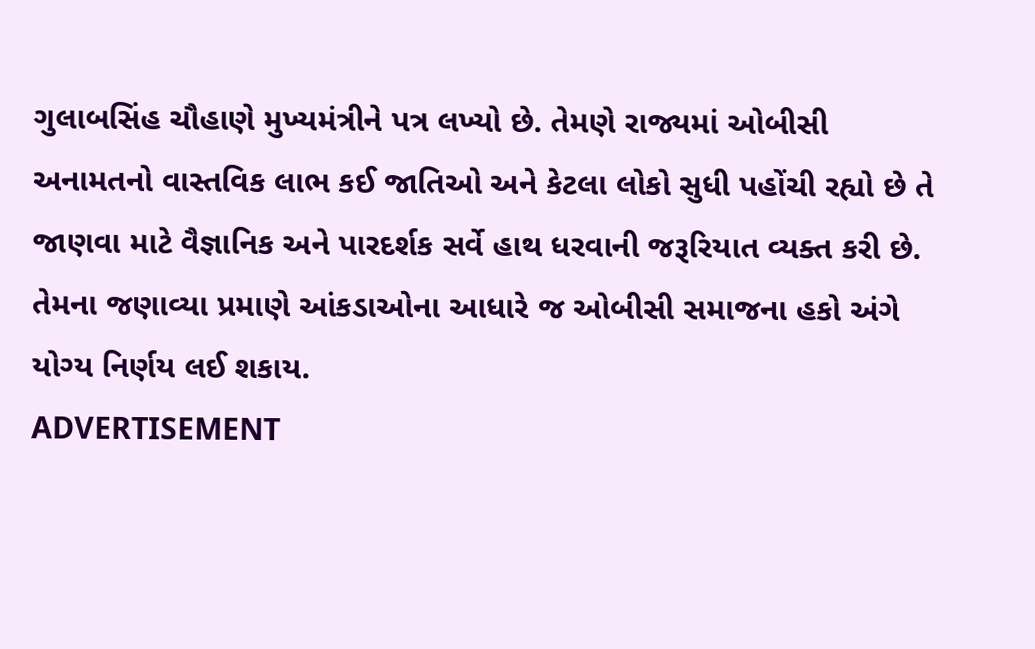ગુલાબસિંહ ચૌહાણે મુખ્યમંત્રીને પત્ર લખ્યો છે. તેમણે રાજ્યમાં ઓબીસી અનામતનો વાસ્તવિક લાભ કઈ જાતિઓ અને કેટલા લોકો સુધી પહોંચી રહ્યો છે તે જાણવા માટે વૈજ્ઞાનિક અને પારદર્શક સર્વે હાથ ધરવાની જરૂરિયાત વ્યક્ત કરી છે. તેમના જણાવ્યા પ્રમાણે આંકડાઓના આધારે જ ઓબીસી સમાજના હકો અંગે યોગ્ય નિર્ણય લઈ શકાય.
ADVERTISEMENT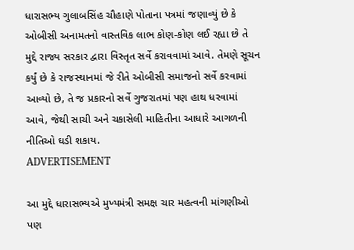ધારાસભ્ય ગુલાબસિંહ ચૌહાણે પોતાના પત્રમાં જણાવ્યું છે કે ઓબીસી અનામતનો વાસ્તવિક લાભ કોણ-કોણ લઈ રહ્યા છે તે મુદ્દે રાજ્ય સરકાર દ્વારા વિસ્તૃત સર્વે કરાવવામાં આવે. તેમણે સૂચન કર્યું છે કે રાજસ્થાનમાં જે રીતે ઓબીસી સમાજનો સર્વે કરવામાં આવ્યો છે, તે જ પ્રકારનો સર્વે ગુજરાતમાં પણ હાથ ધરવામાં આવે, જેથી સાચી અને ચકાસેલી માહિતીના આધારે આગળની નીતિઓ ઘડી શકાય.
ADVERTISEMENT

આ મુદ્દે ધારાસભ્યએ મુખ્યમંત્રી સમક્ષ ચાર મહત્વની માંગણીઓ પણ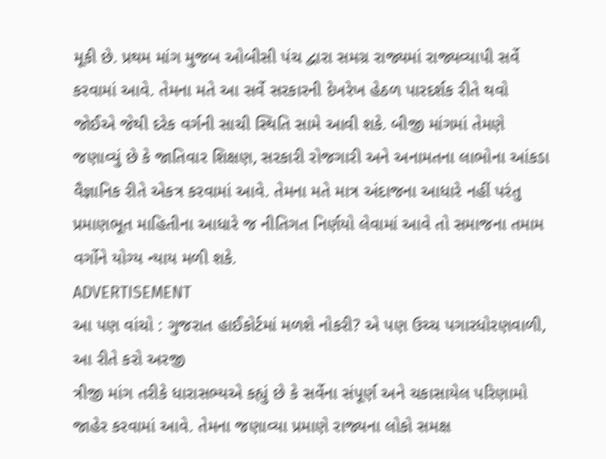મૂકી છે. પ્રથમ માંગ મુજબ ઓબીસી પંચ દ્વારા સમગ્ર રાજ્યમાં રાજ્યવ્યાપી સર્વે કરવામાં આવે. તેમના મતે આ સર્વે સરકારની દેખરેખ હેઠળ પારદર્શક રીતે થવો જોઈએ જેથી દરેક વર્ગની સાચી સ્થિતિ સામે આવી શકે. બીજી માંગમાં તેમણે જણાવ્યું છે કે જાતિવાર શિક્ષણ, સરકારી રોજગારી અને અનામતના લાભોના આંકડા વૈજ્ઞાનિક રીતે એકત્ર કરવામાં આવે. તેમના મતે માત્ર અંદાજના આધારે નહીં પરંતુ પ્રમાણભૂત માહિતીના આધારે જ નીતિગત નિર્ણયો લેવામાં આવે તો સમાજના તમામ વર્ગોને યોગ્ય ન્યાય મળી શકે.
ADVERTISEMENT
આ પણ વાંચો : ગુજરાત હાઈકોર્ટમાં મળશે નોકરી? એ પણ ઉચ્ચ પગારધોરણવાળી, આ રીતે કરો અરજી
ત્રીજી માંગ તરીકે ધારાસભ્યએ કહ્યું છે કે સર્વેના સંપૂર્ણ અને ચકાસાયેલ પરિણામો જાહેર કરવામાં આવે. તેમના જણાવ્યા પ્રમાણે રાજ્યના લોકો સમક્ષ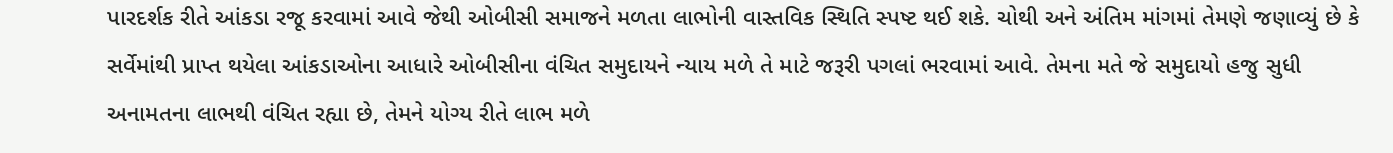પારદર્શક રીતે આંકડા રજૂ કરવામાં આવે જેથી ઓબીસી સમાજને મળતા લાભોની વાસ્તવિક સ્થિતિ સ્પષ્ટ થઈ શકે. ચોથી અને અંતિમ માંગમાં તેમણે જણાવ્યું છે કે સર્વેમાંથી પ્રાપ્ત થયેલા આંકડાઓના આધારે ઓબીસીના વંચિત સમુદાયને ન્યાય મળે તે માટે જરૂરી પગલાં ભરવામાં આવે. તેમના મતે જે સમુદાયો હજુ સુધી અનામતના લાભથી વંચિત રહ્યા છે, તેમને યોગ્ય રીતે લાભ મળે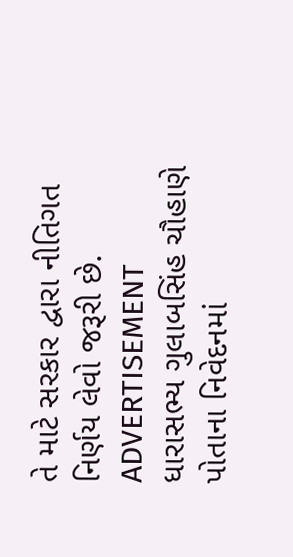તે માટે સરકાર દ્વારા નીતિગત નિર્ણય લેવો જરૂરી છે.
ADVERTISEMENT
ધારાસભ્ય ગુલાબસિંહ ચૌહાણે પોતાના નિવેદનમાં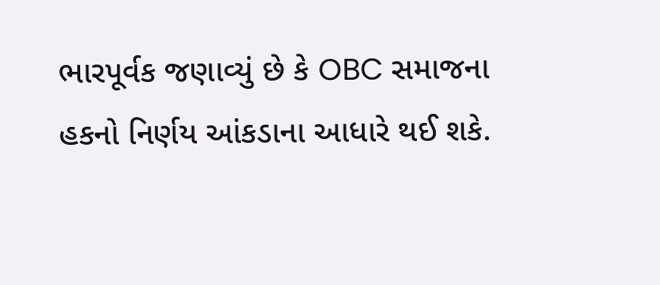ભારપૂર્વક જણાવ્યું છે કે OBC સમાજના હકનો નિર્ણય આંકડાના આધારે થઈ શકે.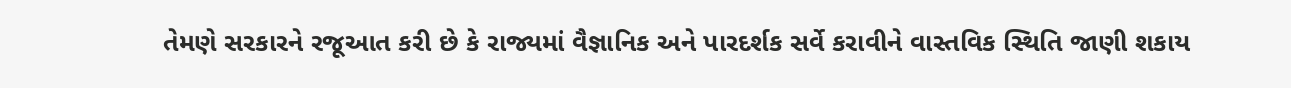તેમણે સરકારને રજૂઆત કરી છે કે રાજ્યમાં વૈજ્ઞાનિક અને પારદર્શક સર્વે કરાવીને વાસ્તવિક સ્થિતિ જાણી શકાય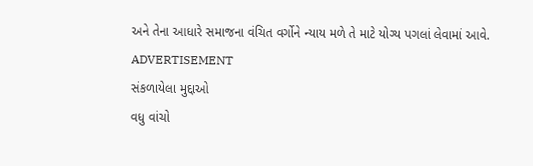અને તેના આધારે સમાજના વંચિત વર્ગોને ન્યાય મળે તે માટે યોગ્ય પગલાં લેવામાં આવે.
ADVERTISEMENT
સંકળાયેલા મુદ્દાઓ
વધુ વાંચો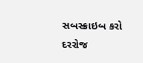સબસ્ક્રાઇબ કરો
દરરોજ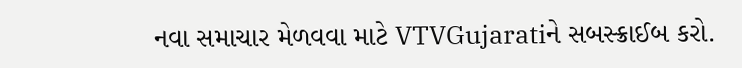નવા સમાચાર મેળવવા માટે VTVGujaratiને સબસ્ક્રાઈબ કરો.